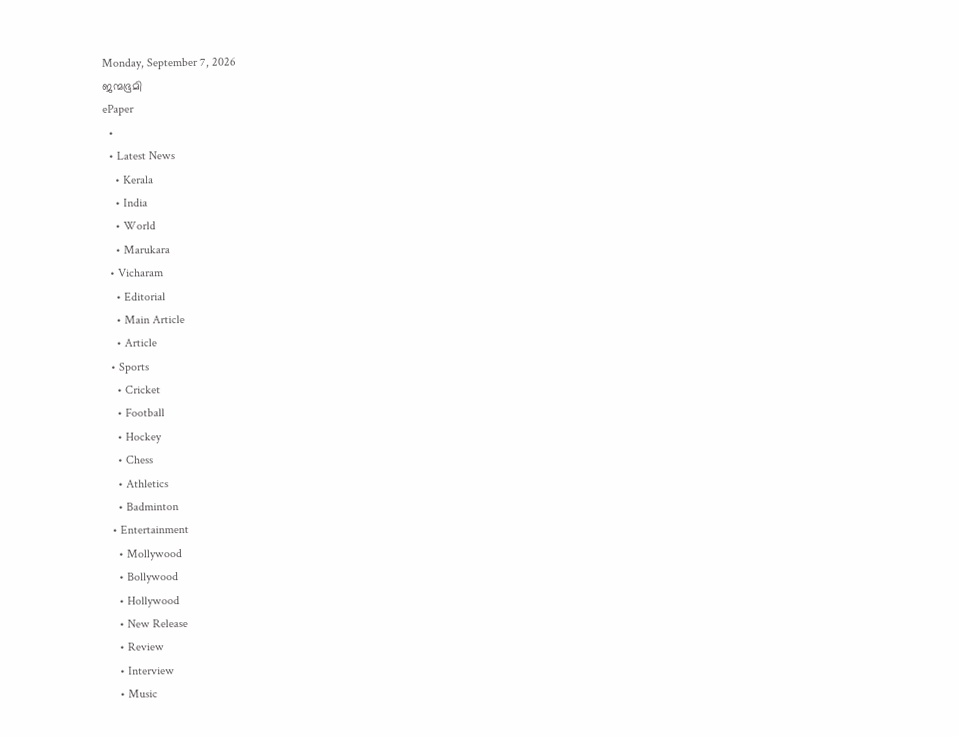Monday, September 7, 2026
ജന്മഭൂമി
ePaper
  •
  • Latest News
    • Kerala
    • India
    • World
    • Marukara
  • Vicharam
    • Editorial
    • Main Article
    • Article
  • Sports
    • Cricket
    • Football
    • Hockey
    • Chess
    • Athletics
    • Badminton
  • Entertainment
    • Mollywood
    • Bollywood
    • Hollywood
    • New Release
    • Review
    • Interview
    • Music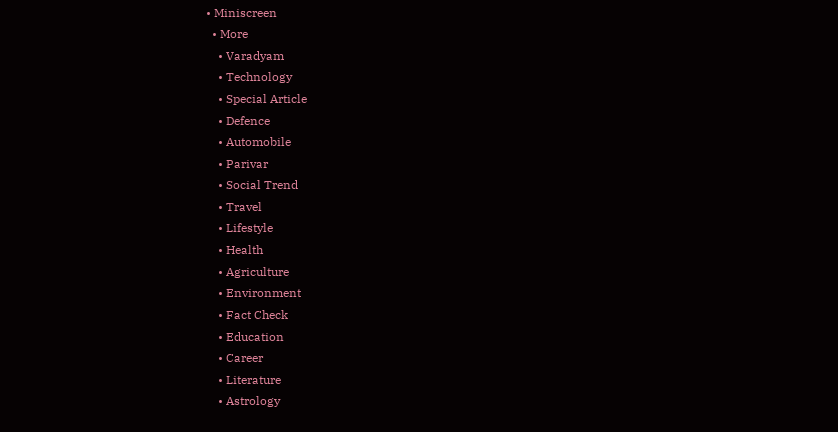• Miniscreen
  • More
    • Varadyam
    • Technology
    • Special Article
    • Defence
    • Automobile
    • Parivar
    • Social Trend
    • Travel
    • Lifestyle
    • Health
    • Agriculture
    • Environment
    • Fact Check
    • Education
    • Career
    • Literature
    • Astrology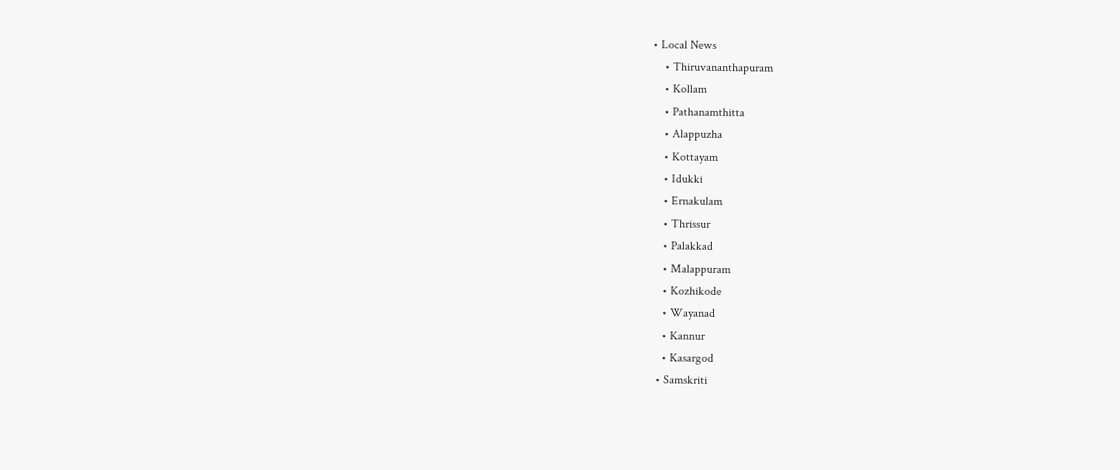• Local News
    • Thiruvananthapuram
    • Kollam
    • Pathanamthitta
    • Alappuzha
    • Kottayam
    • Idukki
    • Ernakulam
    • Thrissur
    • Palakkad
    • Malappuram
    • Kozhikode
    • Wayanad
    • Kannur
    • Kasargod
  • Samskriti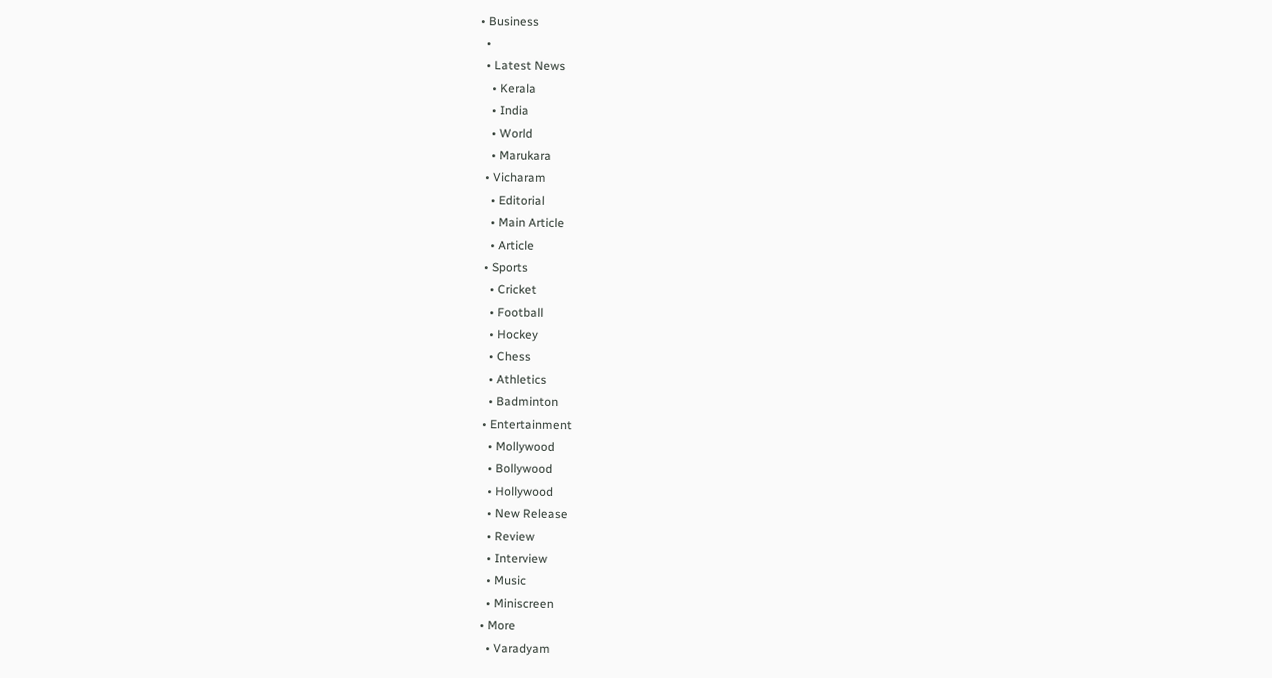• Business
  •
  • Latest News
    • Kerala
    • India
    • World
    • Marukara
  • Vicharam
    • Editorial
    • Main Article
    • Article
  • Sports
    • Cricket
    • Football
    • Hockey
    • Chess
    • Athletics
    • Badminton
  • Entertainment
    • Mollywood
    • Bollywood
    • Hollywood
    • New Release
    • Review
    • Interview
    • Music
    • Miniscreen
  • More
    • Varadyam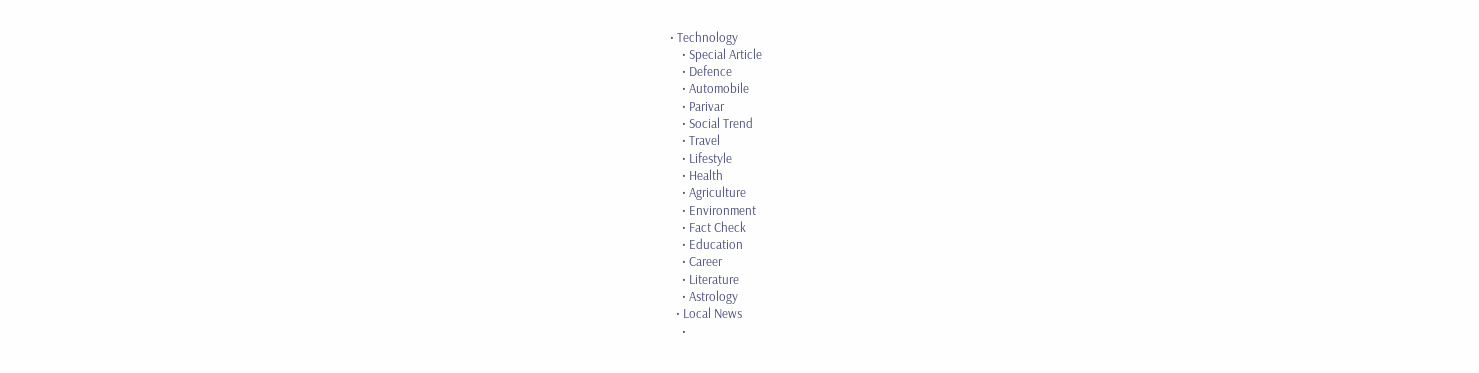• Technology
    • Special Article
    • Defence
    • Automobile
    • Parivar
    • Social Trend
    • Travel
    • Lifestyle
    • Health
    • Agriculture
    • Environment
    • Fact Check
    • Education
    • Career
    • Literature
    • Astrology
  • Local News
    •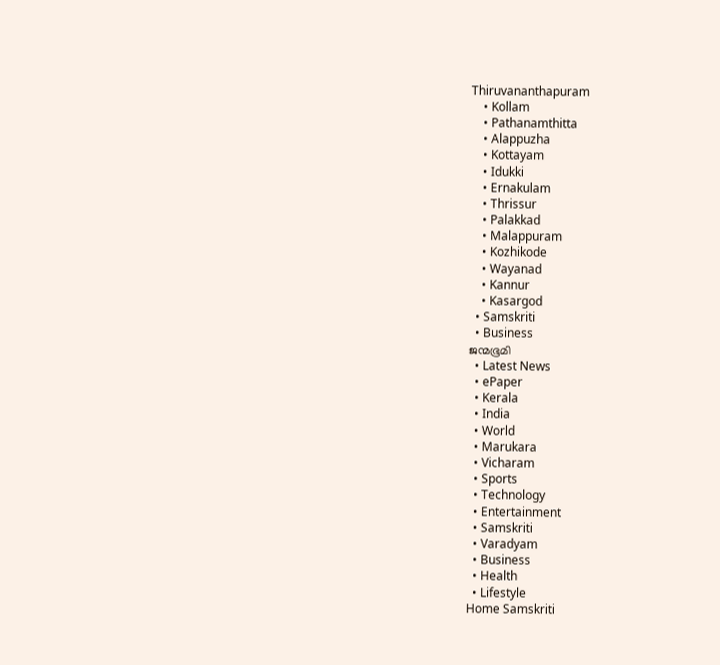Thiruvananthapuram
    • Kollam
    • Pathanamthitta
    • Alappuzha
    • Kottayam
    • Idukki
    • Ernakulam
    • Thrissur
    • Palakkad
    • Malappuram
    • Kozhikode
    • Wayanad
    • Kannur
    • Kasargod
  • Samskriti
  • Business
ജന്മഭൂമി
  • Latest News
  • ePaper
  • Kerala
  • India
  • World
  • Marukara
  • Vicharam
  • Sports
  • Technology
  • Entertainment
  • Samskriti
  • Varadyam
  • Business
  • Health
  • Lifestyle
Home Samskriti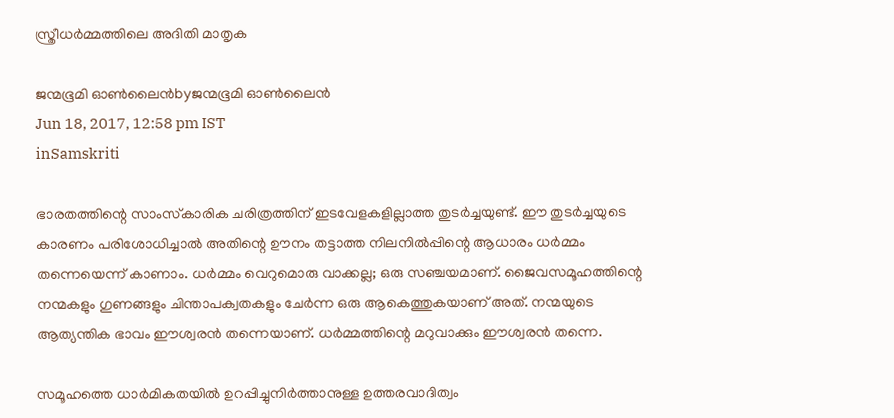സ്ത്രീധര്‍മ്മത്തിലെ അദിതി മാതൃക

ജന്മഭൂമി ഓണ്‍ലൈന്‍byജന്മഭൂമി ഓണ്‍ലൈന്‍
Jun 18, 2017, 12:58 pm IST
inSamskriti

ഭാരതത്തിന്റെ സാംസ്‌കാരിക ചരിത്രത്തിന് ഇടവേളകളില്ലാത്ത തുടര്‍ച്ചയുണ്ട്. ഈ തുടര്‍ച്ചയുടെ കാരണം പരിശോധിച്ചാല്‍ അതിന്റെ ഊനം തട്ടാത്ത നിലനില്‍പ്പിന്റെ ആധാരം ധര്‍മ്മം തന്നെയെന്ന് കാണാം. ധര്‍മ്മം വെറുമൊരു വാക്കല്ല; ഒരു സഞ്ചയമാണ്. ജൈവസമൂഹത്തിന്റെ നന്മകളും ഗുണങ്ങളും ചിന്താപക്വതകളും ചേര്‍ന്ന ഒരു ആകെത്തുകയാണ് അത്. നന്മയുടെ ആത്യന്തിക ഭാവം ഈശ്വരന്‍ തന്നെയാണ്. ധര്‍മ്മത്തിന്റെ മറുവാക്കും ഈശ്വരന്‍ തന്നെ.

സമൂഹത്തെ ധാര്‍മികതയില്‍ ഉറപ്പിച്ചുനിര്‍ത്താനുള്ള ഉത്തരവാദിത്വം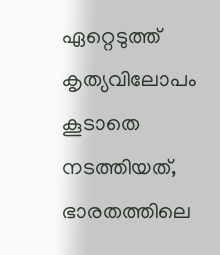ഏറ്റെടുത്ത് കൃത്യവിലോപം കൂടാതെ നടത്തിയത്, ഭാരതത്തിലെ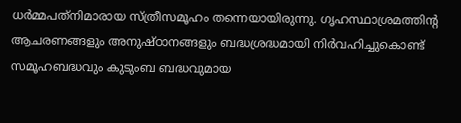ധര്‍മ്മപത്‌നിമാരായ സ്ത്രീസമൂഹം തന്നെയായിരുന്നു. ഗൃഹസ്ഥാശ്രമത്തിന്റ ആചരണങ്ങളും അനുഷ്ഠാനങ്ങളും ബദ്ധശ്രദ്ധമായി നിര്‍വഹിച്ചുകൊണ്ട് സമൂഹബദ്ധവും കുടുംബ ബദ്ധവുമായ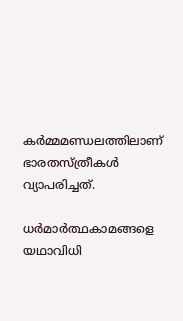കര്‍മ്മമണ്ഡലത്തിലാണ് ഭാരതസ്ത്രീകള്‍ വ്യാപരിച്ചത്.

ധര്‍മാര്‍ത്ഥകാമങ്ങളെ യഥാവിധി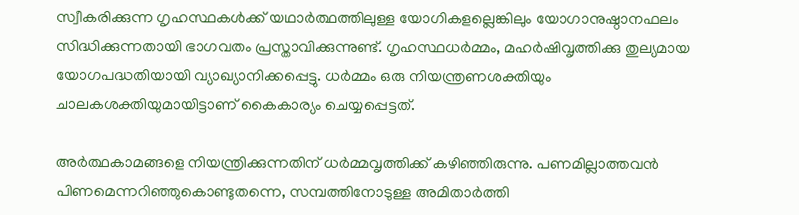സ്വീകരിക്കുന്ന ഗൃഹസ്ഥകള്‍ക്ക് യഥാര്‍ത്ഥത്തിലുള്ള യോഗികളല്ലെങ്കിലും യോഗാനുഷ്ഠാനഫലം സിദ്ധിക്കുന്നതായി ഭാഗവതം പ്രസ്താവിക്കുന്നുണ്ട്. ഗൃഹസ്ഥധര്‍മ്മം, മഹര്‍ഷിവൃത്തിക്കു തുല്യമായ യോഗപദ്ധതിയായി വ്യാഖ്യാനിക്കപ്പെട്ടു. ധര്‍മ്മം ഒരു നിയന്ത്രണശക്തിയും ചാലകശക്തിയുമായിട്ടാണ് കൈകാര്യം ചെയ്യപ്പെട്ടത്.

അര്‍ത്ഥകാമങ്ങളെ നിയന്ത്രിക്കുന്നതിന് ധര്‍മ്മവൃത്തിക്ക് കഴിഞ്ഞിരുന്നു. പണമില്ലാത്തവന്‍ പിണമെന്നറിഞ്ഞുകൊണ്ടുതന്നെ, സമ്പത്തിനോടുള്ള അമിതാര്‍ത്തി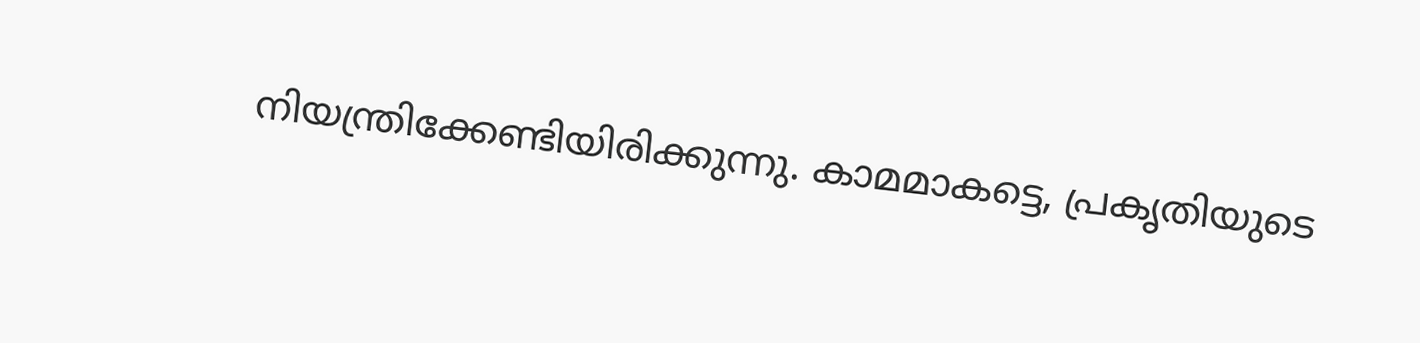നിയന്ത്രിക്കേണ്ടിയിരിക്കുന്നു. കാമമാകട്ടെ, പ്രകൃതിയുടെ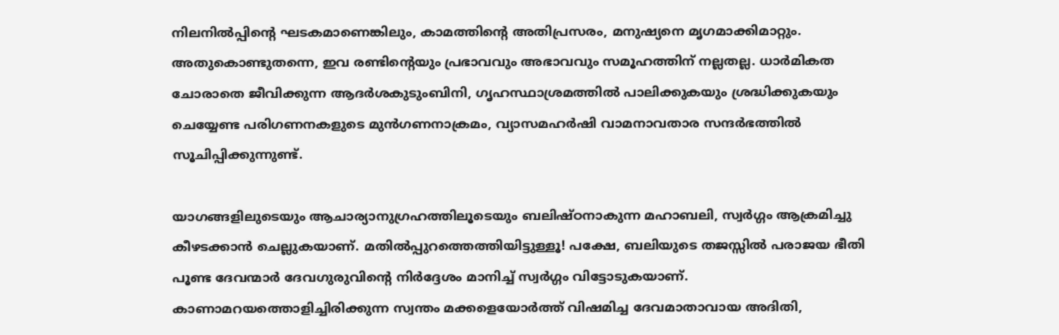നിലനില്‍പ്പിന്റെ ഘടകമാണെങ്കിലും, കാമത്തിന്റെ അതിപ്രസരം, മനുഷ്യനെ മൃഗമാക്കിമാറ്റും. അതുകൊണ്ടുതന്നെ, ഇവ രണ്ടിന്റെയും പ്രഭാവവും അഭാവവും സമൂഹത്തിന് നല്ലതല്ല. ധാര്‍മികത ചോരാതെ ജീവിക്കുന്ന ആദര്‍ശകുടുംബിനി, ഗൃഹസ്ഥാശ്രമത്തില്‍ പാലിക്കുകയും ശ്രദ്ധിക്കുകയും ചെയ്യേണ്ട പരിഗണനകളുടെ മുന്‍ഗണനാക്രമം, വ്യാസമഹര്‍ഷി വാമനാവതാര സന്ദര്‍ഭത്തില്‍ സൂചിപ്പിക്കുന്നുണ്ട്.

യാഗങ്ങളിലുടെയും ആചാര്യാനുഗ്രഹത്തിലൂടെയും ബലിഷ്ഠനാകുന്ന മഹാബലി, സ്വര്‍ഗ്ഗം ആക്രമിച്ചു കീഴടക്കാന്‍ ചെല്ലുകയാണ്. മതില്‍പ്പുറത്തെത്തിയിട്ടുള്ളൂ! പക്ഷേ, ബലിയുടെ തജസ്സില്‍ പരാജയ ഭീതി പൂണ്ട ദേവന്മാര്‍ ദേവഗുരുവിന്റെ നിര്‍ദ്ദേശം മാനിച്ച് സ്വര്‍ഗ്ഗം വിട്ടോടുകയാണ്. കാണാമറയത്തൊളിച്ചിരിക്കുന്ന സ്വന്തം മക്കളെയോര്‍ത്ത് വിഷമിച്ച ദേവമാതാവായ അദിതി,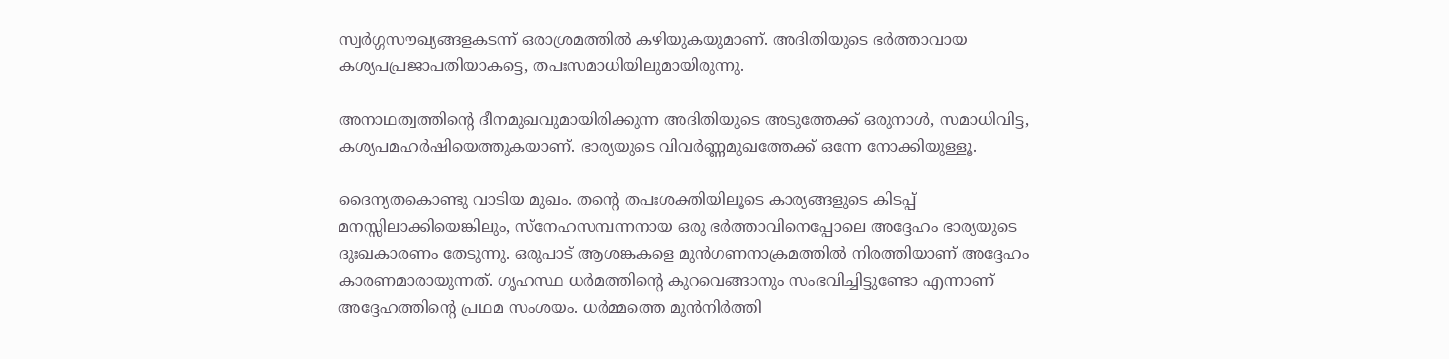സ്വര്‍ഗ്ഗസൗഖ്യങ്ങളകടന്ന് ഒരാശ്രമത്തില്‍ കഴിയുകയുമാണ്. അദിതിയുടെ ഭര്‍ത്താവായ കശ്യപപ്രജാപതിയാകട്ടെ, തപഃസമാധിയിലുമായിരുന്നു.

അനാഥത്വത്തിന്റെ ദീനമുഖവുമായിരിക്കുന്ന അദിതിയുടെ അടുത്തേക്ക് ഒരുനാള്‍, സമാധിവിട്ട, കശ്യപമഹര്‍ഷിയെത്തുകയാണ്. ഭാര്യയുടെ വിവര്‍ണ്ണമുഖത്തേക്ക് ഒന്നേ നോക്കിയുള്ളൂ.

ദൈന്യതകൊണ്ടു വാടിയ മുഖം. തന്റെ തപഃശക്തിയിലൂടെ കാര്യങ്ങളുടെ കിടപ്പ് മനസ്സിലാക്കിയെങ്കിലും, സ്‌നേഹസമ്പന്നനായ ഒരു ഭര്‍ത്താവിനെപ്പോലെ അദ്ദേഹം ഭാര്യയുടെ ദുഃഖകാരണം തേടുന്നു. ഒരുപാട് ആശങ്കകളെ മുന്‍ഗണനാക്രമത്തില്‍ നിരത്തിയാണ് അദ്ദേഹം കാരണമാരായുന്നത്. ഗൃഹസ്ഥ ധര്‍മത്തിന്റെ കുറവെങ്ങാനും സംഭവിച്ചിട്ടുണ്ടോ എന്നാണ് അദ്ദേഹത്തിന്റെ പ്രഥമ സംശയം. ധര്‍മ്മത്തെ മുന്‍നിര്‍ത്തി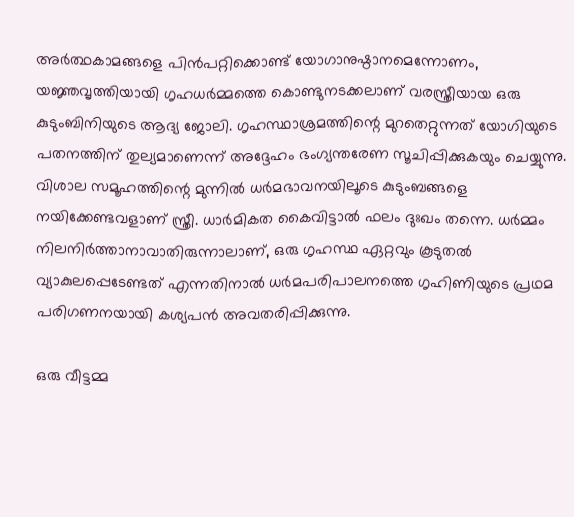അര്‍ത്ഥകാമങ്ങളെ പിന്‍പറ്റിക്കൊണ്ട് യോഗാനുഷ്ഠാനമെന്നോണം, യജ്ഞവൃത്തിയായി ഗൃഹധര്‍മ്മത്തെ കൊണ്ടുനടക്കലാണ് വരസ്ത്രീയായ ഒരു കുടുംബിനിയുടെ ആദ്യ ജോലി. ഗൃഹസ്ഥാശ്രമത്തിന്റെ മുറതെറ്റുന്നത് യോഗിയുടെ പതനത്തിന് തുല്യമാണെന്ന് അദ്ദേഹം ഭംഗ്യന്തരേണ സൂചിപ്പിക്കുകയും ചെയ്യുന്നു. വിശാല സമൂഹത്തിന്റെ മുന്നില്‍ ധര്‍മഭാവനയിലൂടെ കുടുംബങ്ങളെ നയിക്കേണ്ടവളാണ് സ്ത്രീ. ധാര്‍മികത കൈവിട്ടാല്‍ ഫലം ദുഃഖം തന്നെ. ധര്‍മ്മം നിലനിര്‍ത്താനാവാതിരുന്നാലാണ്, ഒരു ഗൃഹസ്ഥ ഏറ്റവും കൂടുതല്‍ വ്യാകുലപ്പെടേണ്ടത് എന്നതിനാല്‍ ധര്‍മപരിപാലനത്തെ ഗൃഹിണിയുടെ പ്രഥമ പരിഗണനയായി കശ്യപന്‍ അവതരിപ്പിക്കുന്നു.

ഒരു വീട്ടമ്മ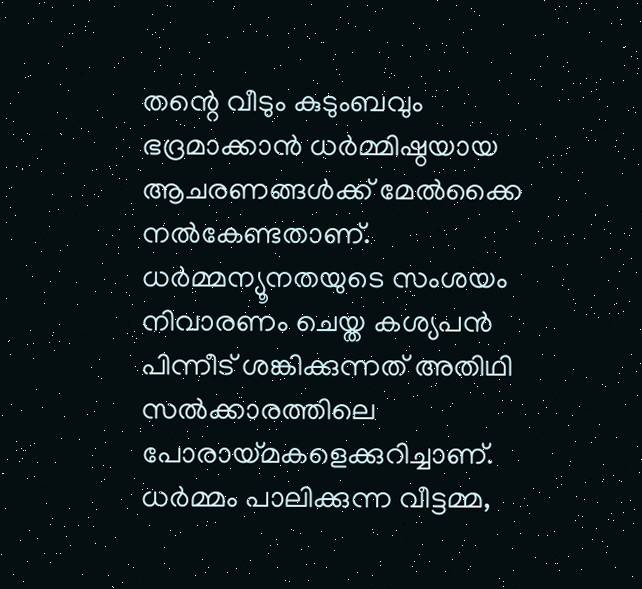തന്റെ വീടും കുടുംബവും ഭദ്രമാക്കാന്‍ ധര്‍മ്മിഷ്ഠയായ ആചരണങ്ങള്‍ക്ക് മേല്‍ക്കൈ നല്‍കേണ്ടതാണ്. ധര്‍മ്മന്യൂനതയുടെ സംശയം നിവാരണം ചെയ്ത കശ്യപന്‍ പിന്നീട് ശങ്കിക്കുന്നത് അതിഥി സല്‍ക്കാരത്തിലെ പോരായ്‌മകളെക്കുറിച്ചാണ്. ധര്‍മ്മം പാലിക്കുന്ന വീട്ടമ്മ,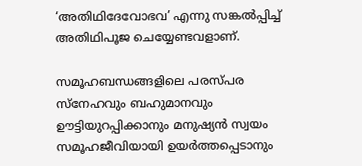‘അതിഥിദേവോഭവ’ എന്നു സങ്കല്‍പ്പിച്ച് അതിഥിപൂജ ചെയ്യേണ്ടവളാണ്.

സമൂഹബന്ധങ്ങളിലെ പരസ്പര സ്‌നേഹവും ബഹുമാനവും ഊട്ടിയുറപ്പിക്കാനും മനുഷ്യന്‍ സ്വയം സമൂഹജീവിയായി ഉയര്‍ത്തപ്പെടാനും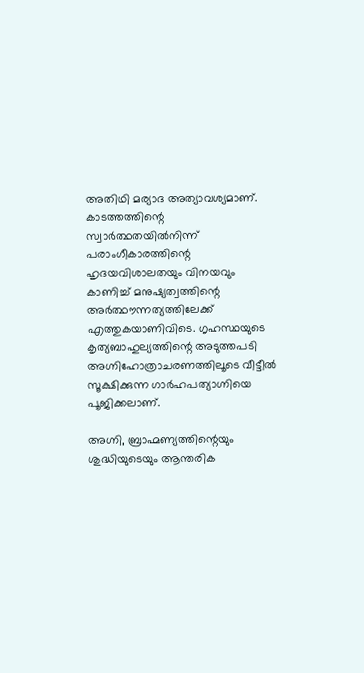അതിഥി മര്യാദ അത്യാവശ്യമാണ്. കാടത്തത്തിന്റെ സ്വാര്‍ത്ഥതയില്‍നിന്ന് പരാംഗീകാരത്തിന്റെ ഹൃദയവിശാലതയും വിനയവും കാണിച്ച് മനുഷ്യത്വത്തിന്റെ അര്‍ത്ഥൗന്നത്യത്തിലേക്ക് എത്തുകയാണിവിടെ. ഗൃഹസ്ഥയുടെ കൃത്യബാഹുല്യത്തിന്റെ അടുത്തപടി അഗ്നിഹോത്രാചരണത്തിലൂടെ വീട്ടീല്‍ സൂക്ഷിക്കുന്ന ഗാര്‍ഹപത്യാഗ്നിയെ പൂജിക്കലാണ്.

അഗ്നി, ബ്രാഹ്മണ്യത്തിന്റെയും ശുദ്ധിയുടെയും ആന്തരിക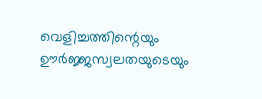വെളിച്ചത്തിന്റെയും ഊര്‍ജ്ജസ്വലതയുടെയും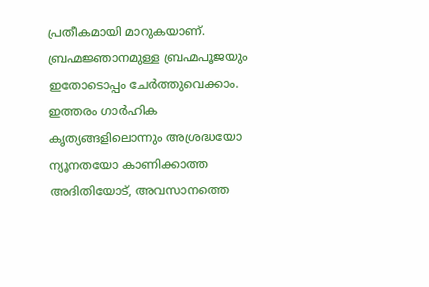പ്രതീകമായി മാറുകയാണ്. ബ്രഹ്മജ്ഞാനമുള്ള ബ്രഹ്മപൂജയും ഇതോടൊപ്പം ചേര്‍ത്തുവെക്കാം. ഇത്തരം ഗാര്‍ഹിക കൃത്യങ്ങളിലൊന്നും അശ്രദ്ധയോ ന്യൂനതയോ കാണിക്കാത്ത അദിതിയോട്, അവസാനത്തെ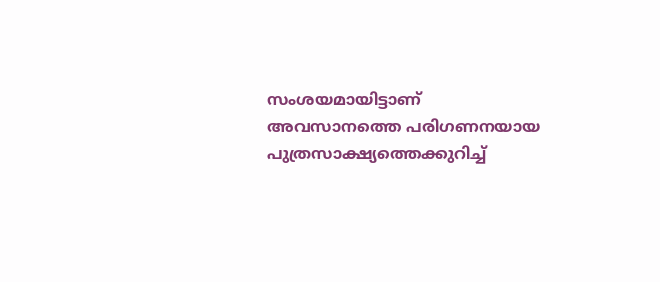സംശയമായിട്ടാണ് അവസാനത്തെ പരിഗണനയായ പുത്രസാക്ഷ്യത്തെക്കുറിച്ച്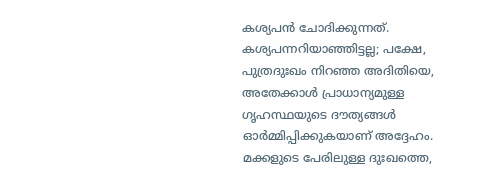കശ്യപന്‍ ചോദിക്കുന്നത്. കശ്യപന്നറിയാഞ്ഞിട്ടല്ല; പക്ഷേ, പുത്രദുഃഖം നിറഞ്ഞ അദിതിയെ, അതേക്കാള്‍ പ്രാധാന്യമുള്ള ഗൃഹസ്ഥയുടെ ദൗത്യങ്ങള്‍ ഓര്‍മ്മിപ്പിക്കുകയാണ് അദ്ദേഹം. മക്കളുടെ പേരിലുള്ള ദുഃഖത്തെ,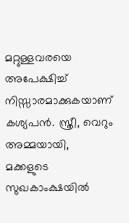മറ്റുള്ളവരയെ അപേക്ഷിച്ച് നിസ്സാരമാക്കുകയാണ് കശ്യപന്‍. സ്ത്രീ, വെറും അമ്മയായി, മക്കളുടെ സുഖകാംക്ഷയില്‍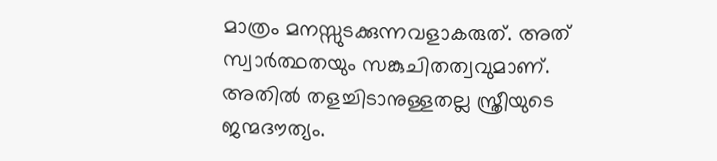മാത്രം മനസ്സുടക്കുന്നവളാകരുത്. അത് സ്വാര്‍ത്ഥതയും സങ്കുചിതത്വവുമാണ്. അതില്‍ തളച്ചിടാനുള്ളതല്ല സ്ത്രീയുടെ ജന്മദൗത്യം.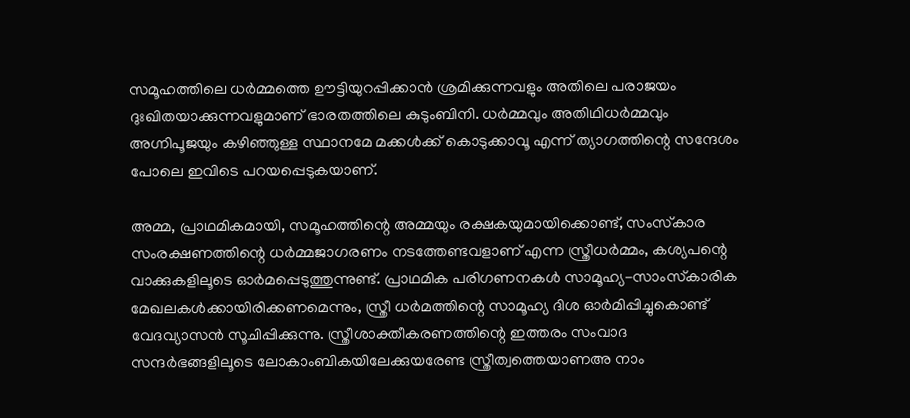സമൂഹത്തിലെ ധര്‍മ്മത്തെ ഊട്ടിയുറപ്പിക്കാന്‍ ശ്രമിക്കുന്നവളും അതിലെ പരാജയം ദുഃഖിതയാക്കുന്നവളുമാണ് ഭാരതത്തിലെ കുടുംബിനി. ധര്‍മ്മവും അതിഥിധര്‍മ്മവും അഗ്നിപൂജയും കഴിഞ്ഞുള്ള സ്ഥാനമേ മക്കള്‍ക്ക് കൊടുക്കാവൂ എന്ന് ത്യാഗത്തിന്റെ സന്ദേശം പോലെ ഇവിടെ പറയപ്പെടുകയാണ്.

അമ്മ, പ്രാഥമികമായി, സമൂഹത്തിന്റെ അമ്മയും രക്ഷകയുമായിക്കൊണ്ട്, സംസ്‌കാര സംരക്ഷണത്തിന്റെ ധര്‍മ്മജാഗരണം നടത്തേണ്ടവളാണ് എന്ന സ്ത്രീധര്‍മ്മം, കശ്യപന്റെ വാക്കുകളിലൂടെ ഓര്‍മപ്പെടുത്തുന്നുണ്ട്. പ്രാഥമിക പരിഗണനകള്‍ സാമൂഹ്യ-സാംസ്‌കാരിക മേഖലകള്‍ക്കായിരിക്കണമെന്നും, സ്ത്രീ ധര്‍മത്തിന്റെ സാമൂഹ്യ ദിശ ഓര്‍മിപ്പിച്ചുകൊണ്ട് വേദവ്യാസന്‍ സൂചിപ്പിക്കുന്നു. സ്ത്രീശാക്തീകരണത്തിന്റെ ഇത്തരം സംവാദ സന്ദര്‍ഭങ്ങളിലൂടെ ലോകാംബികയിലേക്കുയരേണ്ട സ്ത്രീത്വത്തെയാണഅ നാം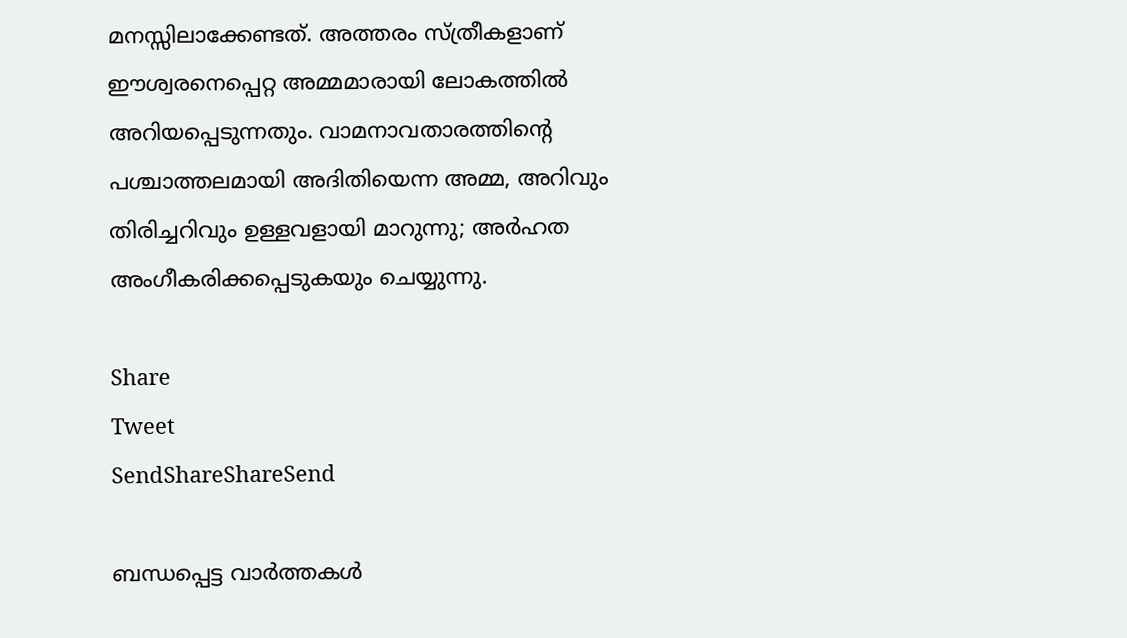മനസ്സിലാക്കേണ്ടത്. അത്തരം സ്ത്രീകളാണ് ഈശ്വരനെപ്പെറ്റ അമ്മമാരായി ലോകത്തില്‍ അറിയപ്പെടുന്നതും. വാമനാവതാരത്തിന്റെ പശ്ചാത്തലമായി അദിതിയെന്ന അമ്മ, അറിവും തിരിച്ചറിവും ഉള്ളവളായി മാറുന്നു; അര്‍ഹത അംഗീകരിക്കപ്പെടുകയും ചെയ്യുന്നു.

Share
Tweet
SendShareShareSend

ബന്ധപ്പെട്ട വാര്‍ത്തകള്‍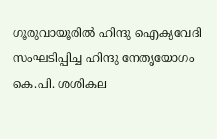ഗൂരുവായൂരില്‍ ഹിന്ദു ഐക്യവേദി സംഘടിപ്പിച്ച ഹിന്ദു നേതൃയോഗം കെ.പി. ശശികല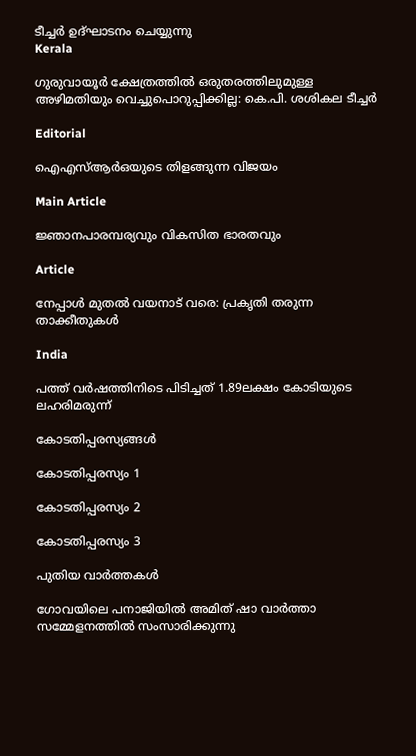ടീച്ചര്‍ ഉദ്ഘാടനം ചെയ്യുന്നു
Kerala

ഗുരുവായൂര്‍ ക്ഷേത്രത്തില്‍ ഒരുതരത്തിലുമുള്ള അഴിമതിയും വെച്ചുപൊറുപ്പിക്കില്ല: കെ.പി. ശശികല ടീച്ചര്‍

Editorial

ഐഎസ്ആര്‍ഒയുടെ തിളങ്ങുന്ന വിജയം

Main Article

ജ്ഞാനപാരമ്പര്യവും വികസിത ഭാരതവും

Article

നേപ്പാള്‍ മുതല്‍ വയനാട് വരെ: പ്രകൃതി തരുന്ന താക്കീതുകള്‍

India

പത്ത് വര്‍ഷത്തിനിടെ പിടിച്ചത് 1.89ലക്ഷം കോടിയുടെ ലഹരിമരുന്ന്

കോടതിപ്പരസ്യങ്ങള്‍

കോടതിപ്പരസ്യം 1

കോടതിപ്പരസ്യം 2

കോടതിപ്പരസ്യം 3

പുതിയ വാര്‍ത്തകള്‍

ഗോവയിലെ പനാജിയില്‍ അമിത് ഷാ വാര്‍ത്താ സമ്മേളനത്തില്‍ സംസാരിക്കുന്നു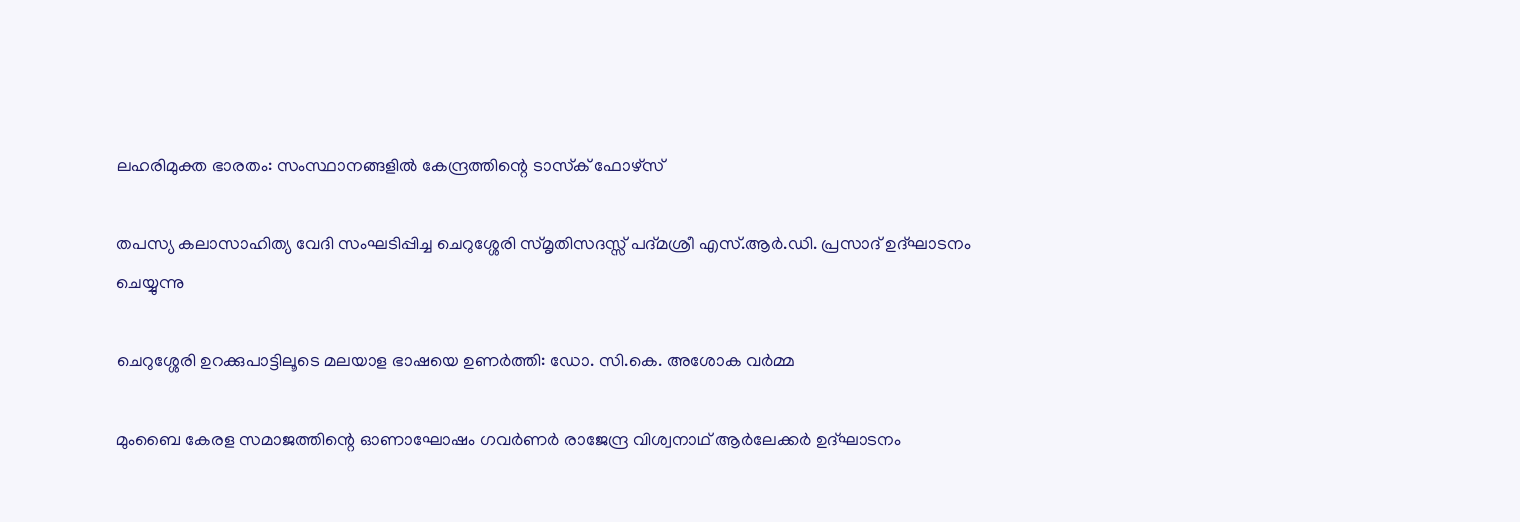ലഹരിമുക്ത ഭാരതം: സംസ്ഥാനങ്ങളില്‍ കേന്ദ്രത്തിന്റെ ടാസ്‌ക് ഫോഴ്‌സ്

തപസ്യ കലാസാഹിത്യ വേദി സംഘടിപ്പിച്ച ചെറുശ്ശേരി സ്മൃതിസദസ്സ് പദ്മശ്രീ എസ്.ആര്‍.ഡി. പ്രസാദ് ഉദ്ഘാടനം ചെയ്യുന്നു

ചെറുശ്ശേരി ഉറക്കുപാട്ടിലൂടെ മലയാള ഭാഷയെ ഉണര്‍ത്തി: ഡോ. സി.കെ. അശോക വര്‍മ്മ

മുംബൈ കേരള സമാജത്തിന്റെ ഓണാഘോഷം ഗവര്‍ണര്‍ രാജേന്ദ്ര വിശ്വനാഥ് ആര്‍ലേക്കര്‍ ഉദ്ഘാടനം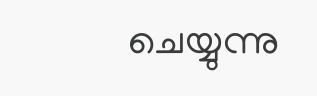ചെയ്യുന്നു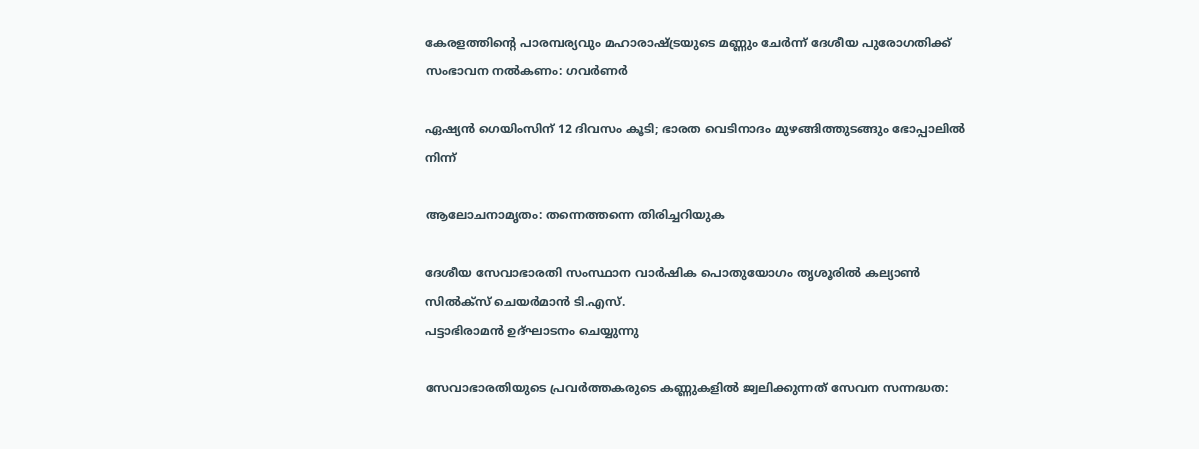കേരളത്തിന്റെ പാരമ്പര്യവും മഹാരാഷ്‌ട്രയുടെ മണ്ണും ചേര്‍ന്ന് ദേശീയ പുരോഗതിക്ക് സംഭാവന നല്‍കണം: ഗവര്‍ണര്‍

ഏഷ്യന്‍ ഗെയിംസിന് 12 ദിവസം കൂടി; ഭാരത വെടിനാദം മുഴങ്ങിത്തുടങ്ങും ഭോപ്പാലില്‍ നിന്ന്

ആലോചനാമൃതം: തന്നെത്തന്നെ തിരിച്ചറിയുക

ദേശീയ സേവാഭാരതി സംസ്ഥാന വാര്‍ഷിക പൊതുയോഗം തൃശൂരില്‍ കല്യാണ്‍ സില്‍ക്‌സ് ചെയര്‍മാന്‍ ടി.എസ്.
പട്ടാഭിരാമന്‍ ഉദ്ഘാടനം ചെയ്യുന്നു

സേവാഭാരതിയുടെ പ്രവര്‍ത്തകരുടെ കണ്ണുകളില്‍ ജ്വലിക്കുന്നത് സേവന സന്നദ്ധത: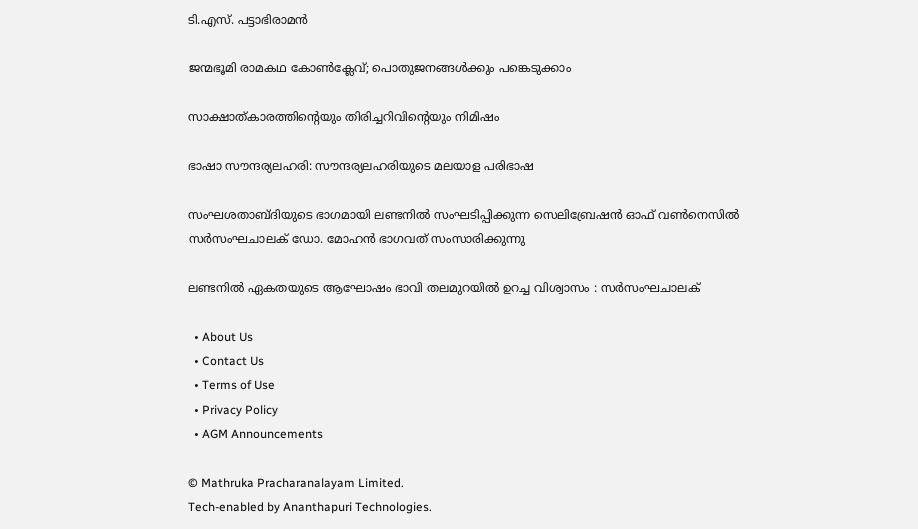ടി.എസ്. പട്ടാഭിരാമന്‍

ജന്മഭൂമി രാമകഥ കോണ്‍ക്ലേവ്; പൊതുജനങ്ങള്‍ക്കും പങ്കെടുക്കാം

സാക്ഷാത്കാരത്തിന്റെയും തിരിച്ചറിവിന്റെയും നിമിഷം

ഭാഷാ സൗന്ദര്യലഹരി: സൗന്ദര്യലഹരിയുടെ മലയാള പരിഭാഷ

സംഘശതാബ്ദിയുടെ ഭാഗമായി ലണ്ടനില്‍ സംഘടിപ്പിക്കുന്ന സെലിബ്രേഷന്‍ ഓഫ് വണ്‍നെസില്‍ സര്‍സംഘചാലക് ഡോ. മോഹന്‍ ഭാഗവത് സംസാരിക്കുന്നു

ലണ്ടനില്‍ ഏകതയുടെ ആഘോഷം ഭാവി തലമുറയില്‍ ഉറച്ച വിശ്വാസം : സര്‍സംഘചാലക്

  • About Us
  • Contact Us
  • Terms of Use
  • Privacy Policy
  • AGM Announcements

© Mathruka Pracharanalayam Limited.
Tech-enabled by Ananthapuri Technologies.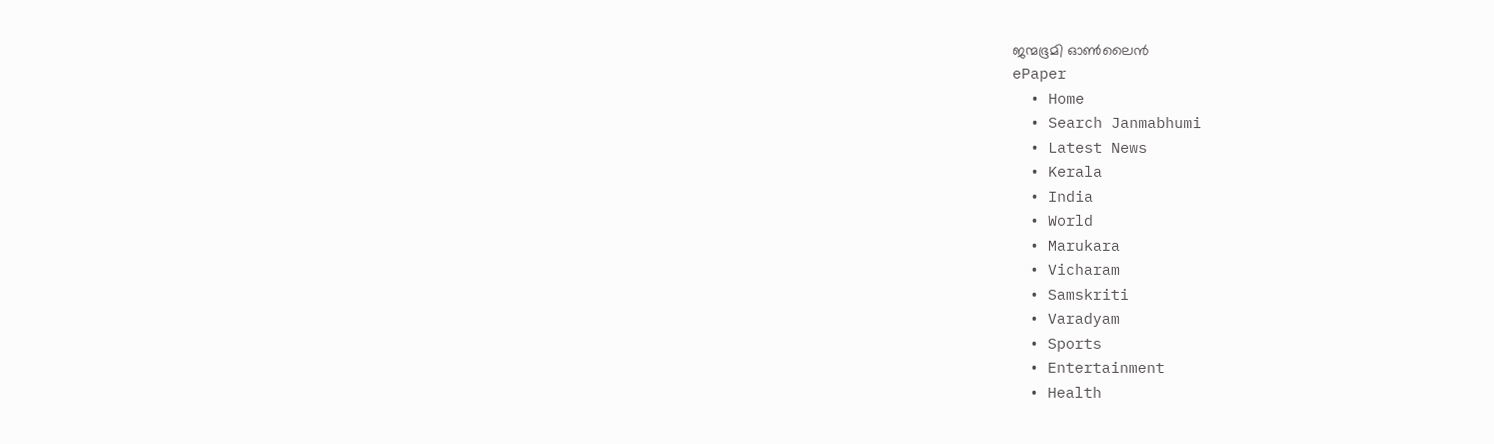ജന്മഭൂമി ഓണ്‍ലൈന്‍
ePaper
  • Home
  • Search Janmabhumi
  • Latest News
  • Kerala
  • India
  • World
  • Marukara
  • Vicharam
  • Samskriti
  • Varadyam
  • Sports
  • Entertainment
  • Health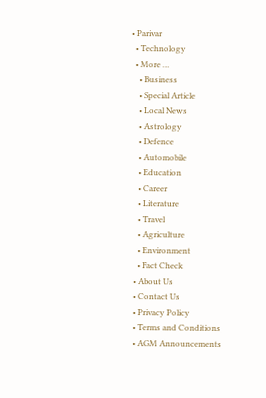• Parivar
  • Technology
  • More …
    • Business
    • Special Article
    • Local News
    • Astrology
    • Defence
    • Automobile
    • Education
    • Career
    • Literature
    • Travel
    • Agriculture
    • Environment
    • Fact Check
  • About Us
  • Contact Us
  • Privacy Policy
  • Terms and Conditions
  • AGM Announcements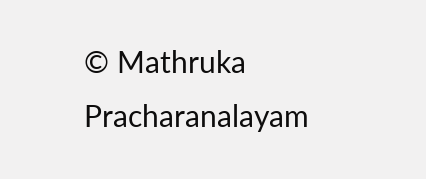© Mathruka Pracharanalayam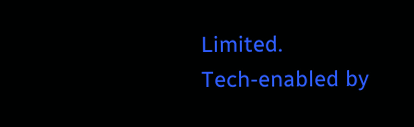Limited.
Tech-enabled by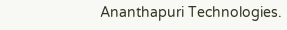Ananthapuri Technologies.